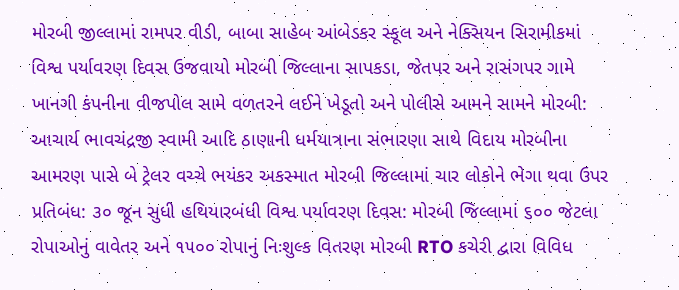મોરબી જીલ્લામાં રામપર વીડી, બાબા સાહેબ આંબેડકર સ્કૂલ અને નેક્સિયન સિરામીકમાં વિશ્વ પર્યાવરણ દિવસ ઉજવાયો મોરબી જિલ્લાના સાપકડા, જેતપર અને રાસંગપર ગામે ખાનગી કંપનીના વીજપોલ સામે વળતરને લઈને ખેડૂતો અને પોલીસે આમને સામને મોરબી: આચાર્ય ભાવચંદ્રજી સ્વામી આદિ ઠાણાની ધર્મયાત્રાના સંભારણા સાથે વિદાય મોરબીના આમરણ પાસે બે ટ્રેલર વચ્ચે ભયંકર અકસ્માત મોરબી જિલ્લામાં ચાર લોકોને ભેગા થવા ઉપર પ્રતિબંધ: ૩૦ જૂન સુધી હથિયારબંધી વિશ્વ પર્યાવરણ દિવસ: મોરબી જિલ્લામાં ૬૦૦ જેટલા રોપાઓનું વાવેતર અને ૧૫૦૦ રોપાનું નિઃશુલ્ક વિતરણ મોરબી RTO કચેરી દ્વારા વિવિધ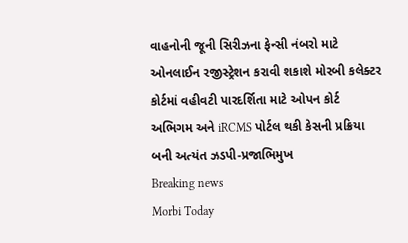વાહનોની જૂની સિરીઝના ફેન્સી નંબરો માટે ઓનલાઈન રજીસ્ટ્રેશન કરાવી શકાશે મોરબી કલેક્ટર કોર્ટમાં વહીવટી પારદર્શિતા માટે ઓપન કોર્ટ અભિગમ અને iRCMS પોર્ટલ થકી કેસની પ્રક્રિયા બની અત્યંત ઝડપી-પ્રજાભિમુખ
Breaking news
Morbi Today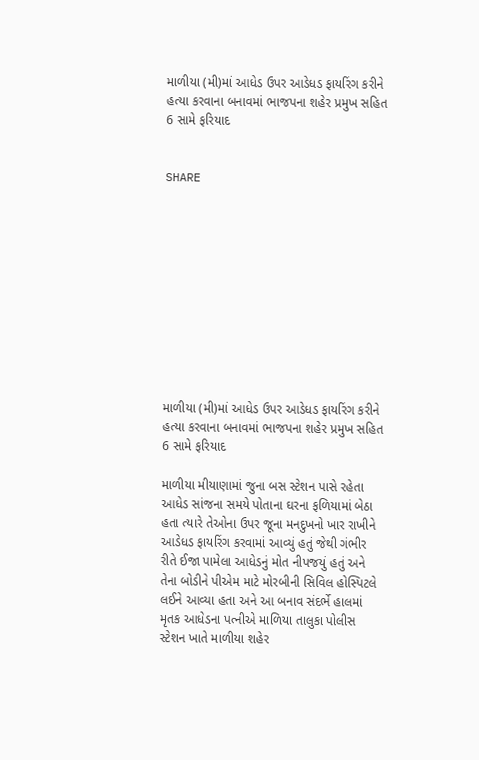માળીયા (મી)માં આધેડ ઉપર આડેધડ ફાયરિંગ કરીને હત્યા કરવાના બનાવમાં ભાજપના શહેર પ્રમુખ સહિત 6 સામે ફરિયાદ


SHARE











માળીયા (મી)માં આધેડ ઉપર આડેધડ ફાયરિંગ કરીને હત્યા કરવાના બનાવમાં ભાજપના શહેર પ્રમુખ સહિત 6 સામે ફરિયાદ

માળીયા મીયાણામાં જુના બસ સ્ટેશન પાસે રહેતા આધેડ સાંજના સમયે પોતાના ઘરના ફળિયામાં બેઠા હતા ત્યારે તેઓના ઉપર જૂના મનદુખનો ખાર રાખીને આડેધડ ફાયરિંગ કરવામાં આવ્યું હતું જેથી ગંભીર રીતે ઈજા પામેલા આધેડનું મોત નીપજયું હતું અને તેના બોડીને પીએમ માટે મોરબીની સિવિલ હોસ્પિટલે લઈને આવ્યા હતા અને આ બનાવ સંદર્ભે હાલમાં મૃતક આધેડના પત્નીએ માળિયા તાલુકા પોલીસ સ્ટેશન ખાતે માળીયા શહેર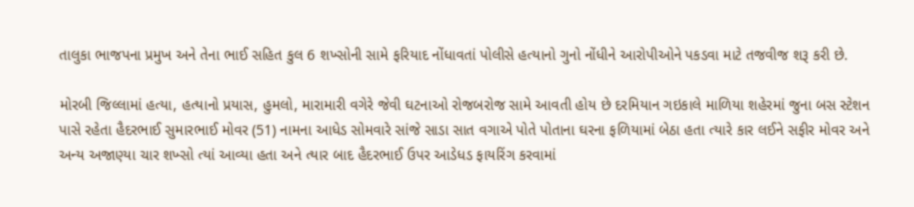તાલુકા ભાજપના પ્રમુખ અને તેના ભાઈ સહિત કુલ 6 શખ્સોની સામે ફરિયાદ નોંધાવતાં પોલીસે હત્યાનો ગુનો નોંધીને આરોપીઓને પકડવા માટે તજવીજ શરૂ કરી છે.

મોરબી જિલ્લામાં હત્યા, હત્યાનો પ્રયાસ, હુમલો, મારામારી વગેરે જેવી ઘટનાઓ રોજબરોજ સામે આવતી હોય છે દરમિયાન ગઇકાલે માળિયા શહેરમાં જુના બસ સ્ટેશન પાસે રહેતા હૈદરભાઈ સુમારભાઈ મોવર (51) નામના આધેડ સોમવારે સાંજે સાડા સાત વગાએ પોતે પોતાના ઘરના ફળિયામાં બેઠા હતા ત્યારે કાર લઈને સફીર મોવર અને અન્ય અજાણ્યા ચાર શખ્સો ત્યાં આવ્યા હતા અને ત્યાર બાદ હૈદરભાઈ ઉપર આડેધડ ફાયરિંગ કરવામાં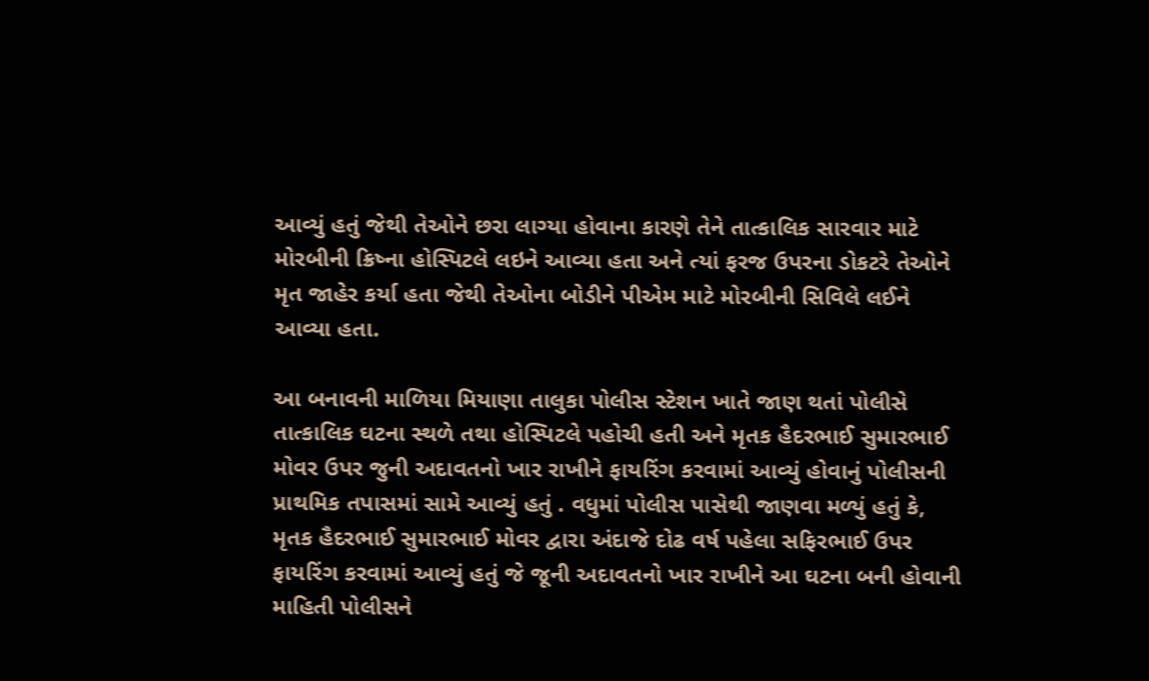આવ્યું હતું જેથી તેઓને છરા લાગ્યા હોવાના કારણે તેને તાત્કાલિક સારવાર માટે મોરબીની ક્રિષ્ના હોસ્પિટલે લઇને આવ્યા હતા અને ત્યાં ફરજ ઉપરના ડોકટરે તેઓને મૃત જાહેર કર્યા હતા જેથી તેઓના બોડીને પીએમ માટે મોરબીની સિવિલે લઈને આવ્યા હતા.

આ બનાવની માળિયા મિયાણા તાલુકા પોલીસ સ્ટેશન ખાતે જાણ થતાં પોલીસે તાત્કાલિક ઘટના સ્થળે તથા હોસ્પિટલે પહોચી હતી અને મૃતક હૈદરભાઈ સુમારભાઈ મોવર ઉપર જુની અદાવતનો ખાર રાખીને ફાયરિંગ કરવામાં આવ્યું હોવાનું પોલીસની પ્રાથમિક તપાસમાં સામે આવ્યું હતું . વધુમાં પોલીસ પાસેથી જાણવા મળ્યું હતું કે, મૃતક હૈદરભાઈ સુમારભાઈ મોવર દ્વારા અંદાજે દોઢ વર્ષ પહેલા સફિરભાઈ ઉપર ફાયરિંગ કરવામાં આવ્યું હતું જે જૂની અદાવતનો ખાર રાખીને આ ઘટના બની હોવાની માહિતી પોલીસને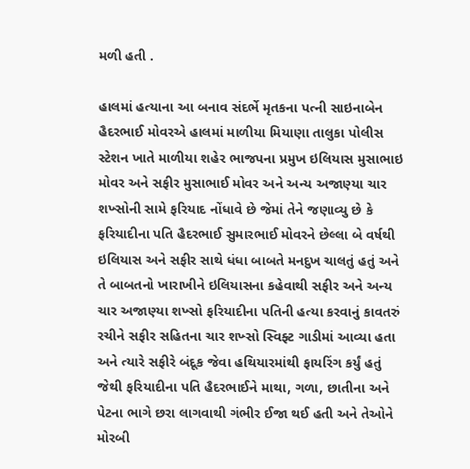મળી હતી .

હાલમાં હત્યાના આ બનાવ સંદર્ભે મૃતકના પત્ની સાઇનાબેન હૈદરભાઈ મોવરએ હાલમાં માળીયા મિયાણા તાલુકા પોલીસ સ્ટેશન ખાતે માળીયા શહેર ભાજપના પ્રમુખ ઇલિયાસ મુસાભાઇ મોવર અને સફીર મુસાભાઈ મોવર અને અન્ય અજાણ્યા ચાર શખ્સોની સામે ફરિયાદ નોંધાવે છે જેમાં તેને જણાવ્યુ છે કે ફરિયાદીના પતિ હૈદરભાઈ સુમારભાઈ મોવરને છેલ્લા બે વર્ષથી ઇલિયાસ અને સફીર સાથે ધંધા બાબતે મનદુખ ચાલતું હતું અને તે બાબતનો ખારાખીને ઇલિયાસના કહેવાથી સફીર અને અન્ય ચાર અજાણ્યા શખ્સો ફરિયાદીના પતિની હત્યા કરવાનું કાવતરું રચીને સફીર સહિતના ચાર શખ્સો સ્વિફ્ટ ગાડીમાં આવ્યા હતા અને ત્યારે સફીરે બંદૂક જેવા હથિયારમાંથી ફાયરિંગ કર્યું હતું જેથી ફરિયાદીના પતિ હૈદરભાઈને માથા, ગળા, છાતીના અને પેટના ભાગે છરા લાગવાથી ગંભીર ઈજા થઈ હતી અને તેઓને મોરબી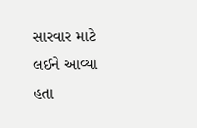સારવાર માટે લઈને આવ્યા હતા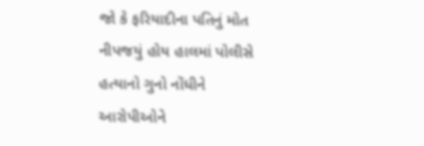જો કે ફરિયાદીના પતિનું મોત નીપજયું હોય હાલમાં પોલીસે હત્યાનો ગુનો નોંધીને આરોપીઓને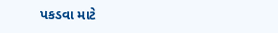પકડવા માટે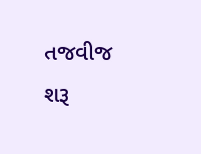તજવીજ શરૂ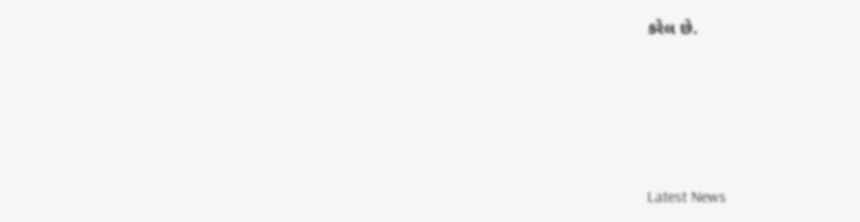કરેલ છે.






Latest News